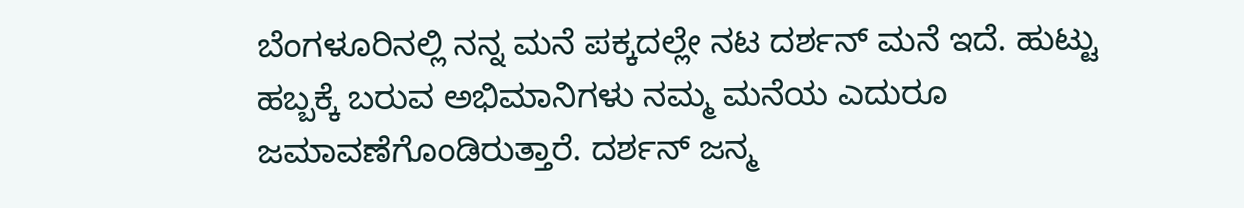ಬೆಂಗಳೂರಿನಲ್ಲಿ ನನ್ನ ಮನೆ ಪಕ್ಕದಲ್ಲೇ ನಟ ದರ್ಶನ್‌ ಮನೆ ಇದೆ. ಹುಟ್ಟು ಹಬ್ಬಕ್ಕೆ ಬರುವ ಅಭಿಮಾನಿಗಳು ನಮ್ಮ ಮನೆಯ ಎದುರೂ ಜಮಾವಣೆಗೊಂಡಿರುತ್ತಾರೆ. ದರ್ಶನ್ ಜನ್ಮ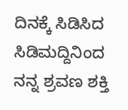ದಿನಕ್ಕೆ ಸಿಡಿಸಿದ ಸಿಡಿಮದ್ದಿನಿಂದ ನನ್ನ ಶ್ರವಣ ಶಕ್ತಿ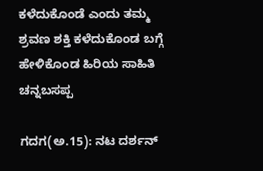ಕಳೆದುಕೊಂಡೆ ಎಂದು ತಮ್ಮ ಶ್ರವಣ ಶಕ್ತಿ ಕಳೆದುಕೊಂಡ ಬಗ್ಗೆ ಹೇಳಿಕೊಂಡ ಹಿರಿಯ ಸಾಹಿತಿ ಚನ್ನಬಸಪ್ಪ

ಗದಗ(ಅ.15): ನಟ ದರ್ಶನ್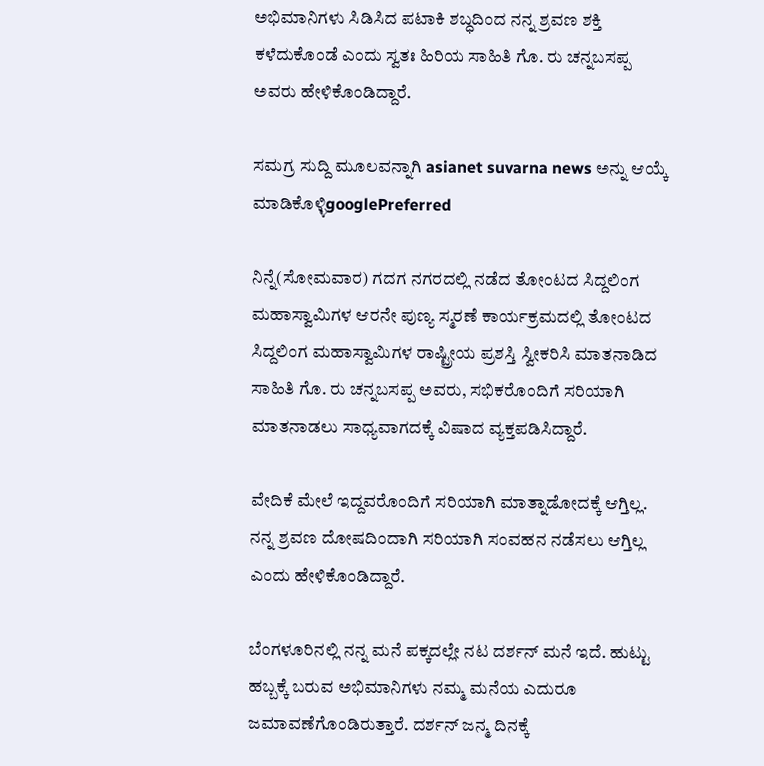ಅಭಿಮಾನಿಗಳು ಸಿಡಿಸಿದ ಪಟಾಕಿ ಶಬ್ಧದಿಂದ ನನ್ನ ಶ್ರವಣ ಶಕ್ತಿ ಕಳೆದುಕೊಂಡೆ ಎಂದು ಸ್ವತಃ ಹಿರಿಯ ಸಾಹಿತಿ ಗೊ. ರು ಚನ್ನಬಸಪ್ಪ ಅವರು ಹೇಳಿಕೊಂಡಿದ್ದಾರೆ.

ಸಮಗ್ರ ಸುದ್ದಿ ಮೂಲವನ್ನಾಗಿ asianet suvarna news ಅನ್ನು ಆಯ್ಕೆ ಮಾಡಿಕೊಳ್ಳಿgooglePreferred

ನಿನ್ನೆ(ಸೋಮವಾರ) ಗದಗ ನಗರದಲ್ಲಿ ನಡೆದ ತೋಂಟದ ಸಿದ್ದಲಿಂಗ ಮಹಾಸ್ವಾಮಿಗಳ ಆರನೇ ಪುಣ್ಯ ಸ್ಮರಣೆ ಕಾರ್ಯಕ್ರಮದಲ್ಲಿ ತೋಂಟದ ಸಿದ್ದಲಿಂಗ ಮಹಾಸ್ವಾಮಿಗಳ ರಾಷ್ಟ್ರೀಯ ಪ್ರಶಸ್ತಿ ಸ್ವೀಕರಿಸಿ ಮಾತನಾಡಿದ ಸಾಹಿತಿ ಗೊ. ರು ಚನ್ನಬಸಪ್ಪ ಅವರು, ಸಭಿಕರೊಂದಿಗೆ ಸರಿಯಾಗಿ ಮಾತನಾಡಲು ಸಾಧ್ಯವಾಗದಕ್ಕೆ ವಿಷಾದ ವ್ಯಕ್ತಪಡಿಸಿದ್ದಾರೆ.

ವೇದಿಕೆ ಮೇಲೆ ಇದ್ದವರೊಂದಿಗೆ ಸರಿಯಾಗಿ ಮಾತ್ನಾಡೋದಕ್ಕೆ ಆಗ್ತಿಲ್ಲ. ನನ್ನ ಶ್ರವಣ ದೋಷದಿಂದಾಗಿ ಸರಿಯಾಗಿ ಸಂವಹನ ನಡೆಸಲು ಆಗ್ತಿಲ್ಲ ಎಂದು ಹೇಳಿಕೊಂಡಿದ್ದಾರೆ.

ಬೆಂಗಳೂರಿನಲ್ಲಿ ನನ್ನ ಮನೆ ಪಕ್ಕದಲ್ಲೇ ನಟ ದರ್ಶನ್‌ ಮನೆ ಇದೆ. ಹುಟ್ಟು ಹಬ್ಬಕ್ಕೆ ಬರುವ ಅಭಿಮಾನಿಗಳು ನಮ್ಮ ಮನೆಯ ಎದುರೂ ಜಮಾವಣೆಗೊಂಡಿರುತ್ತಾರೆ. ದರ್ಶನ್ ಜನ್ಮ ದಿನಕ್ಕೆ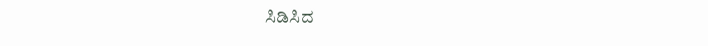ಸಿಡಿಸಿದ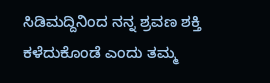ಸಿಡಿಮದ್ದಿನಿಂದ ನನ್ನ ಶ್ರವಣ ಶಕ್ತಿ ಕಳೆದುಕೊಂಡೆ ಎಂದು ತಮ್ಮ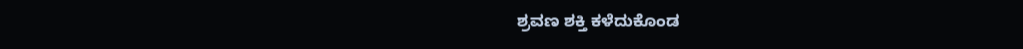ಶ್ರವಣ ಶಕ್ತಿ ಕಳೆದುಕೊಂಡ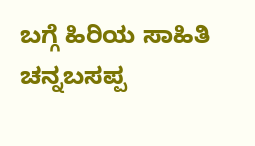ಬಗ್ಗೆ ಹಿರಿಯ ಸಾಹಿತಿ ಚನ್ನಬಸಪ್ಪ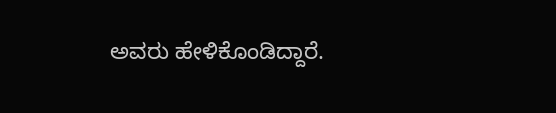ಅವರು ಹೇಳಿಕೊಂಡಿದ್ದಾರೆ.